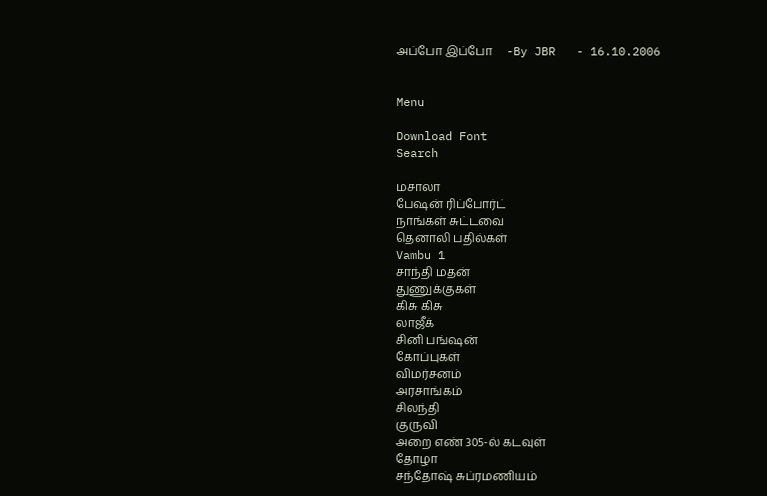அப்போ இப்போ     -By JBR   - 16.10.2006


Menu

Download Font
Search

மசாலா
பேஷன் ரிப்போர்ட்
நாங்கள் சுட்டவை
தெனாலி பதில்கள்
Vambu 1
சாந்தி மதன்
துணுக்குகள்
கிசு கிசு
லாஜீக்
சினி பங்ஷன்
கோப்புகள்
விமர்சனம்
அரசாங்கம்
சிலந்தி
குருவி
அறை எண் 305-ல் கடவுள்
தோழா
சந்தோஷ் சுப்ரமணியம்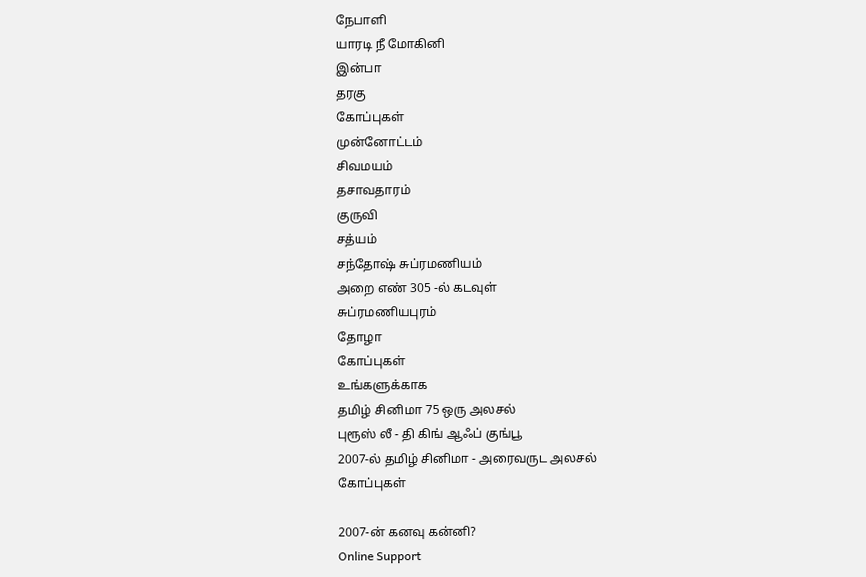நேபாளி
யாரடி நீ மோகினி
இன்பா
தரகு
கோப்புகள்
முன்னோட்டம்
சிவமயம்
தசாவதாரம்
குருவி
சத்யம்
சந்தோஷ் சுப்ரமணியம்
அறை எண் 305 -ல் கடவுள்
சுப்ரமணியபுரம்
தோழா
கோப்புகள்
உங்களுக்காக
தமிழ் சினிமா 75 ஒரு அலசல்
புரூஸ் லீ - தி கிங் ஆஃப் குங்பூ
2007-ல் தமிழ் சினிமா - அரைவருட அலசல்
கோப்புகள்

2007-ன் கனவு கன்னி?
Online Support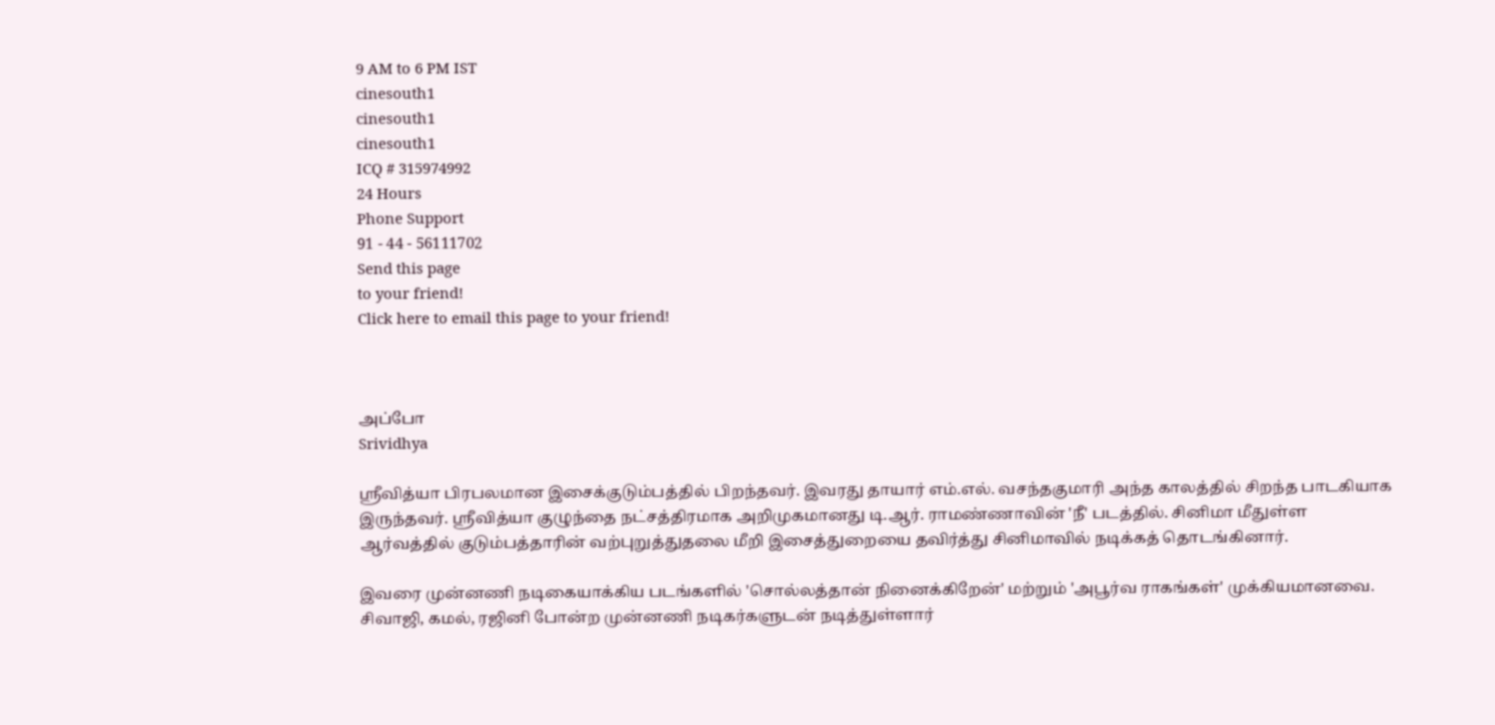9 AM to 6 PM IST
cinesouth1
cinesouth1
cinesouth1
ICQ # 315974992
24 Hours
Phone Support
91 - 44 - 56111702
Send this page
to your friend!
Click here to email this page to your friend!



அப்போ
Srividhya

ஸ்ரீவித்யா பிரபலமான இசைக்குடும்பத்தில் பிறந்தவர். இவரது தாயார் எம்.எல். வசந்தகுமாரி அந்த காலத்தில் சிறந்த பாடகியாக இருந்தவர். ஸ்ரீவித்யா குழுந்தை நட்சத்திரமாக அறிமுகமானது டி.ஆர். ராமண்ணாவின் 'நீ' படத்தில். சினிமா மீதுள்ள ஆர்வத்தில் குடும்பத்தாரின் வற்புறுத்துதலை மீறி இசைத்துறையை தவிர்த்து சினிமாவில் நடிக்கத் தொடங்கினார்.

இவரை முன்னணி நடிகையாக்கிய படங்களில் 'சொல்லத்தான் நினைக்கிறேன்' மற்றும் 'அபூர்வ ராகங்கள்' முக்கியமானவை. சிவாஜி, கமல், ரஜினி போன்ற முன்னணி நடிகர்களுடன் நடித்துள்ளார்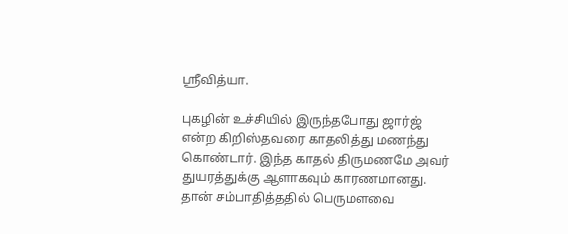ஸ்ரீவித்யா.

புகழின் உச்சியில் இருந்தபோது ஜார்ஜ் என்ற கிறிஸ்தவரை காதலித்து மணந்து கொண்டார். இந்த காதல் திருமணமே அவர் துயரத்துக்கு ஆளாகவும் காரணமானது. தான் சம்பாதித்ததில் பெருமளவை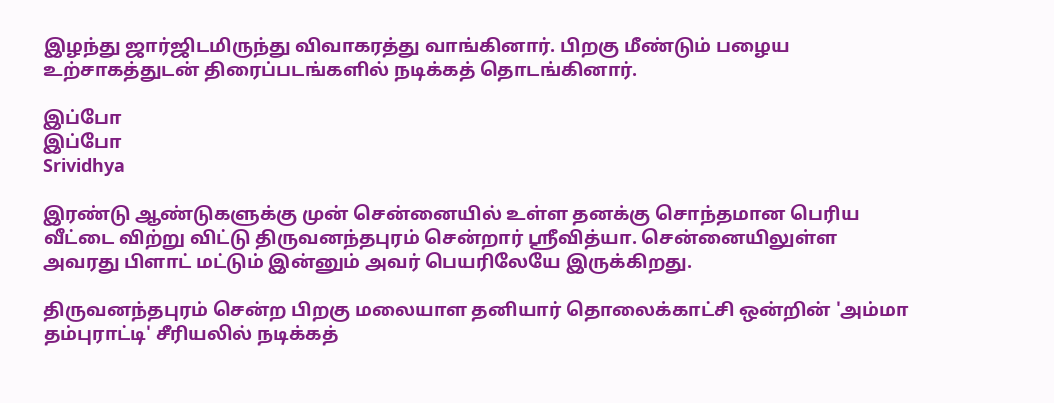இழந்து ஜார்ஜிடமிருந்து விவாகரத்து வாங்கினார். பிறகு மீண்டும் பழைய உற்சாகத்துடன் திரைப்படங்களில் நடிக்கத் தொடங்கினார்.

இப்போ
இப்போ
Srividhya

இரண்டு ஆண்டுகளுக்கு முன் சென்னையில் உள்ள தனக்கு சொந்தமான பெரிய வீட்டை விற்று விட்டு திருவனந்தபுரம் சென்றார் ஸ்ரீவித்யா. சென்னையிலுள்ள அவரது பிளாட் மட்டும் இன்னும் அவர் பெயரிலேயே இருக்கிறது.

திருவனந்தபுரம் சென்ற பிறகு மலையாள தனியார் தொலைக்காட்சி ஒன்றின் 'அம்மா தம்புராட்டி' சீரியலில் நடிக்கத்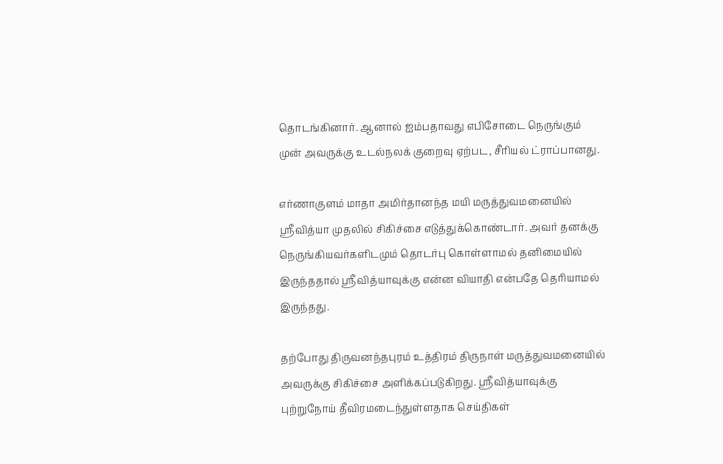தொடங்கினார். ஆனால் ஐம்பதாவது எபிசோடை நெருங்கும் முன் அவருக்கு உடல்நலக் குறைவு ஏற்பட, சீரியல் ட்ராப்பானது.

எர்ணாகுளம் மாதா அமிர்தானந்த மயி மருத்துவமனையில் ஸ்ரீவித்யா முதலில் சிகிச்சை எடுத்துக்கொண்டார். அவர் தனக்கு நெருங்கியவர்களிடமும் தொடர்பு கொள்ளாமல் தனிமையில் இருந்ததால் ஸ்ரீவித்யாவுக்கு என்ன வியாதி என்பதே தெரியாமல் இருந்தது.

தற்போது திருவனந்தபுரம் உத்திரம் திருநாள் மருத்துவமனையில் அவருக்கு சிகிச்சை அளிக்கப்படுகிறது. ஸ்ரீவித்யாவுக்கு புற்றுநோய் தீவிரமடைந்துள்ளதாக செய்திகள்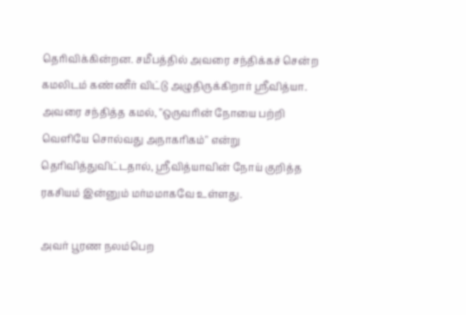தெரிவிக்கின்றன. சமீபத்தில் அவரை சந்திக்கச் சென்ற கமலிடம் கண்ணீர் விட்டு அழுதிருக்கிறார் ஸ்ரீவித்யா. அவரை சந்தித்த கமல், "ஒருவரின் நோயை பற்றி வெளியே சொல்வது அநாகரிகம்" என்று தெரிவித்துவிட்டதால், ஸ்ரீவித்யாவின் நோய் குறித்த ரகசியம் இன்னும் மர்மமாகவே உள்ளது.

அவர் பூரண நலம்பெற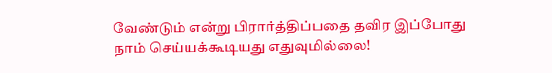வேண்டும் என்று பிரார்த்திப்பதை தவிர இப்போது நாம் செய்யக்கூடியது எதுவுமில்லை!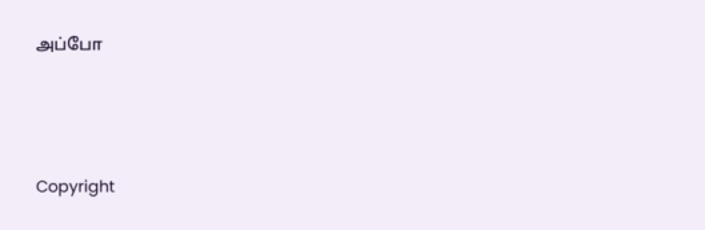அப்போ




Copyright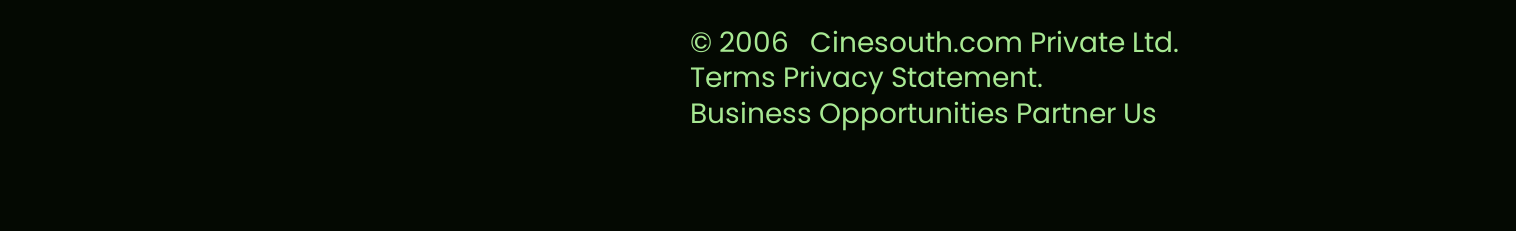© 2006   Cinesouth.com Private Ltd.
Terms Privacy Statement.
Business Opportunities Partner Us